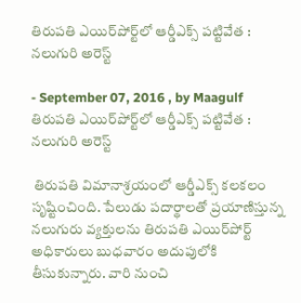తిరుపతి ఎయిర్‌పోర్ట్‌లో ఆర్డీఎక్స్‌ పట్టివేత : నలుగురి అరెస్ట్

- September 07, 2016 , by Maagulf
తిరుపతి ఎయిర్‌పోర్ట్‌లో ఆర్డీఎక్స్‌ పట్టివేత : నలుగురి అరెస్ట్

 తిరుపతి విమానాశ్రయంలో ఆర్డీఎక్స్ కలకలం సృష్టించింది. పేలుడు పదార్థాలతో ప్రయాణిస్తున్న నలుగురు వ్యక్తులను తిరుపతి ఎయిర్‌పోర్ట్ అధికారులు బుధవారం అదుపులోకి తీసుకున్నారు. వారి నుంచి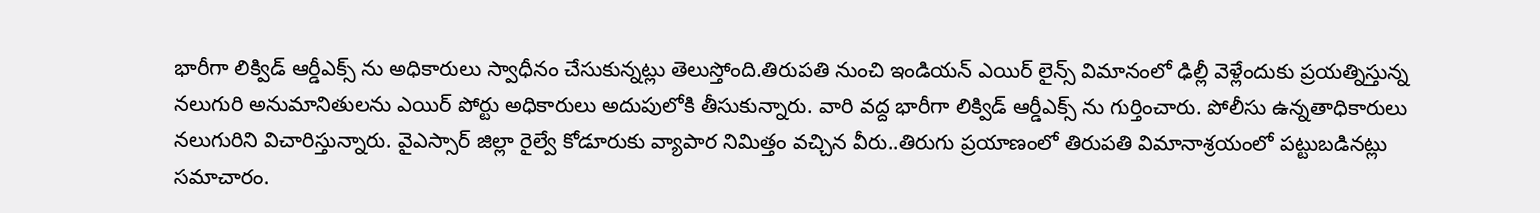భారీగా లిక్విడ్ ఆర్డీఎక్స్ ను అధికారులు స్వాధీనం చేసుకున్నట్లు తెలుస్తోంది.తిరుపతి నుంచి ఇండియన్ ఎయిర్ లైన్స్ విమానంలో ఢిల్లీ వెళ్లేందుకు ప్రయత్నిస్తున్న నలుగురి అనుమానితులను ఎయిర్ పోర్టు అధికారులు అదుపులోకి తీసుకున్నారు. వారి వద్ద భారీగా లిక్విడ్ ఆర్డీఎక్స్ ను గుర్తించారు. పోలీసు ఉన్నతాధికారులు నలుగురిని విచారిస్తున్నారు. వైఎస్సార్ జిల్లా రైల్వే కోడూరుకు వ్యాపార నిమిత్తం వచ్చిన వీరు..తిరుగు ప్రయాణంలో తిరుపతి విమానాశ్రయంలో పట్టుబడినట్లు సమాచారం.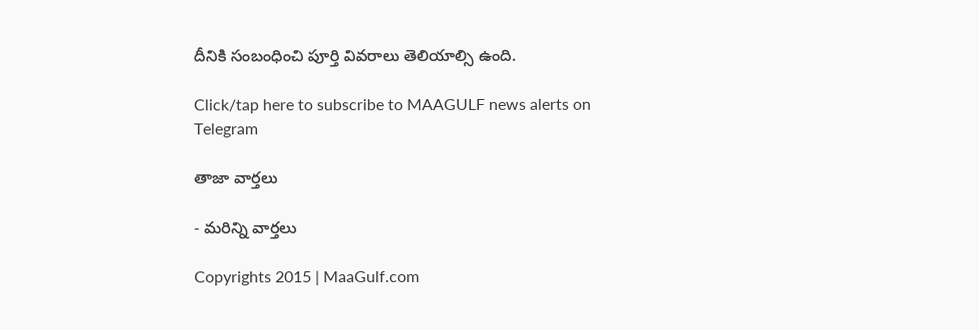దీనికి సంబంధించి పూర్తి వివరాలు తెలియాల్సి ఉంది.

Click/tap here to subscribe to MAAGULF news alerts on Telegram

తాజా వార్తలు

- మరిన్ని వార్తలు

Copyrights 2015 | MaaGulf.com